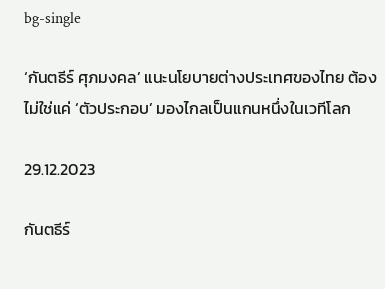bg-single

‘กันตธีร์ ศุภมงคล’ แนะนโยบายต่างประเทศของไทย ต้องไม่ใช่แค่ ‘ตัวประกอบ’ มองไกลเป็นแกนหนึ่งในเวทีโลก

29.12.2023

กันตธีร์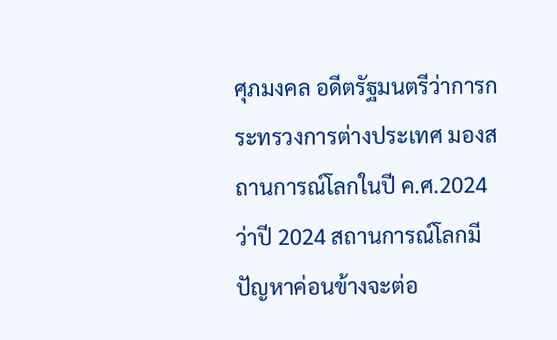ศุภมงคล อดีตรัฐมนตรีว่าการกระทรวงการต่างประเทศ มองสถานการณ์โลกในปี ค.ศ.2024 ว่าปี 2024 สถานการณ์โลกมีปัญหาค่อนข้างจะต่อ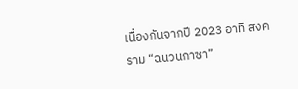เนื่องกันจากปี 2023 อาทิ สงคราม “ฉนวนกาซา”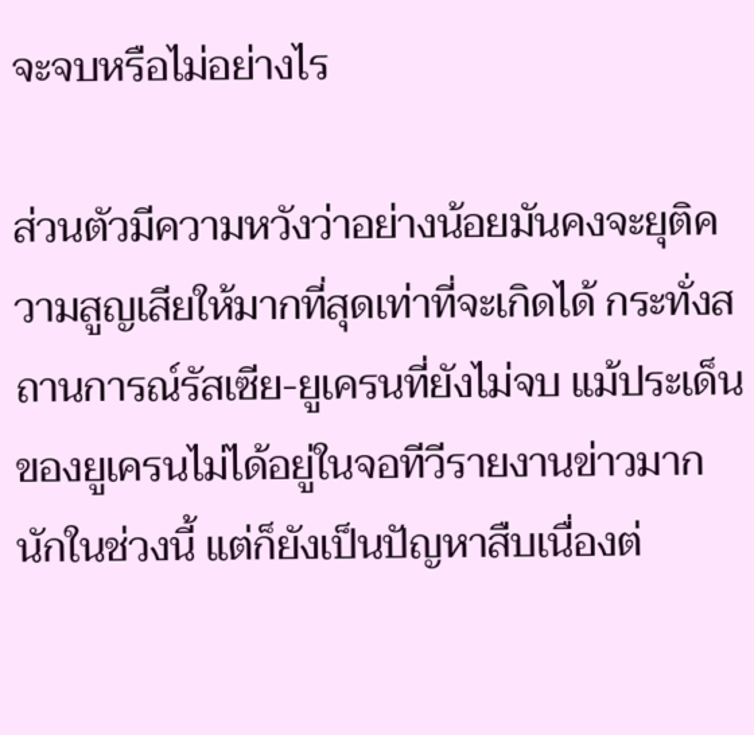จะจบหรือไม่อย่างไร

ส่วนตัวมีความหวังว่าอย่างน้อยมันคงจะยุติความสูญเสียให้มากที่สุดเท่าที่จะเกิดได้ กระทั่งสถานการณ์รัสเซีย-ยูเครนที่ยังไม่จบ แม้ประเด็นของยูเครนไม่ได้อยู่ในจอทีวีรายงานข่าวมากนักในช่วงนี้ แต่ก็ยังเป็นปัญหาสืบเนื่องต่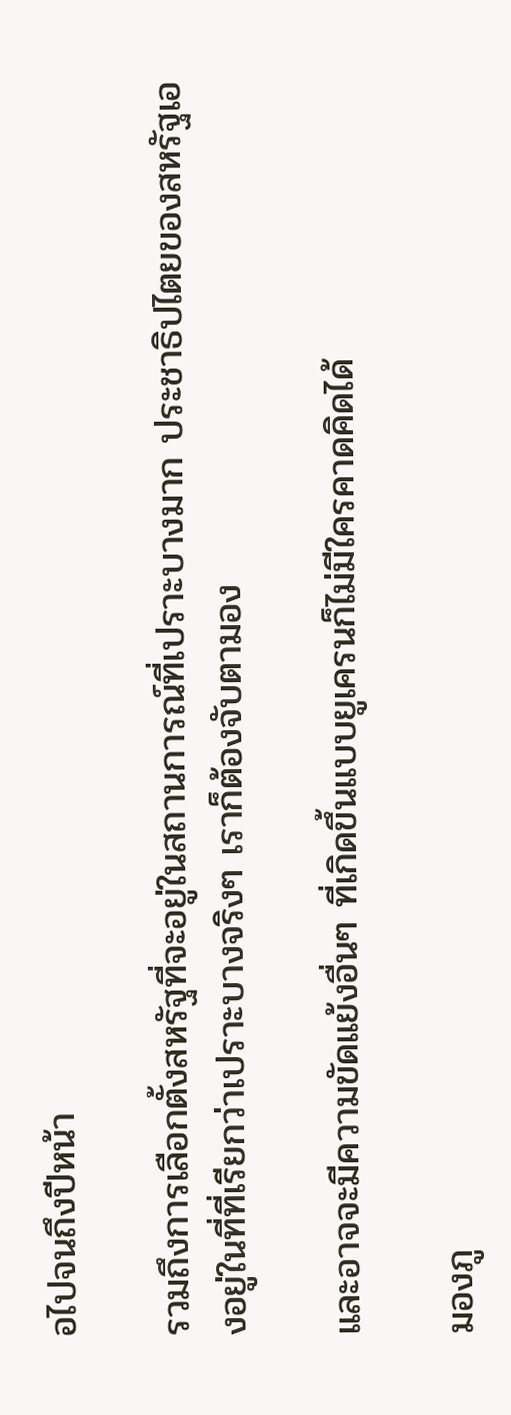อไปจนถึงปีหน้า

รวมถึงการเลือกตั้งสหรัฐที่จะอยู่ในสถานการณ์ที่เปราะบางมาก ประชาธิปไตยของสหรัฐเองอยู่ในที่ที่เรียกว่าเปราะบางจริงๆ เราก็ต้องจับตามอง

และอาจจะมีความขัดแย้งอื่นๆ ที่เกิดขึ้นแบบยูเครนก็ไม่มีใครคาดคิดได้

มองภู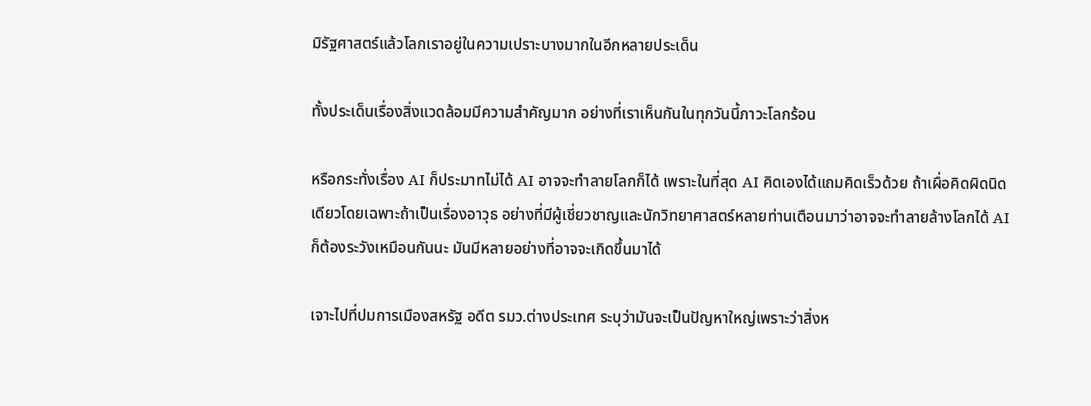มิรัฐศาสตร์แล้วโลกเราอยู่ในความเปราะบางมากในอีกหลายประเด็น

ทั้งประเด็นเรื่องสิ่งแวดล้อมมีความสำคัญมาก อย่างที่เราเห็นกันในทุกวันนี้ภาวะโลกร้อน

หรือกระทั่งเรื่อง AI ก็ประมาทไม่ได้ AI อาจจะทำลายโลกก็ได้ เพราะในที่สุด AI คิดเองได้แถมคิดเร็วด้วย ถ้าเผื่อคิดผิดนิดเดียวโดยเฉพาะถ้าเป็นเรื่องอาวุธ อย่างที่มีผู้เชี่ยวชาญและนักวิทยาศาสตร์หลายท่านเตือนมาว่าอาจจะทำลายล้างโลกได้ AI ก็ต้องระวังเหมือนกันนะ มันมีหลายอย่างที่อาจจะเกิดขึ้นมาได้

เจาะไปที่ปมการเมืองสหรัฐ อดีต รมว.ต่างประเทศ ระบุว่ามันจะเป็นปัญหาใหญ่เพราะว่าสิ่งห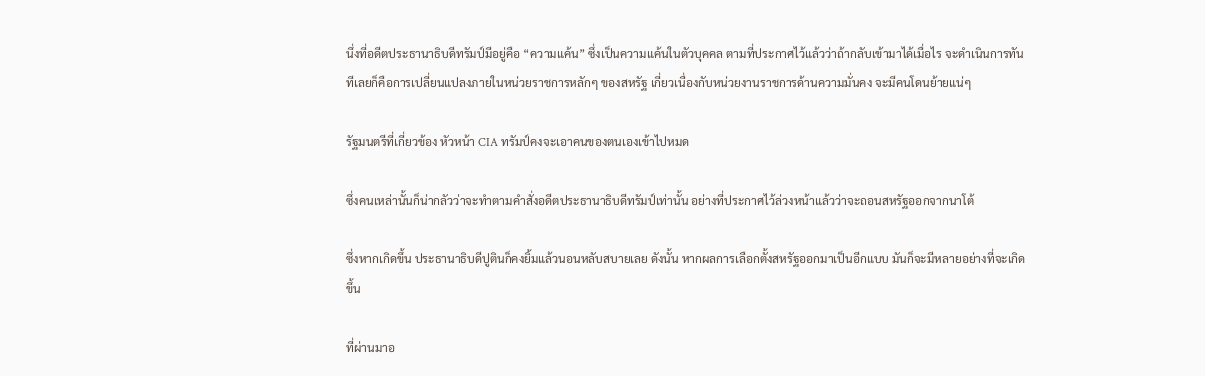นึ่งที่อดีตประธานาธิบดีทรัมป์มีอยู่คือ “ความแค้น” ซึ่งเป็นความแค้นในตัวบุคคล ตามที่ประกาศไว้แล้วว่าถ้ากลับเข้ามาได้เมื่อไร จะดำเนินการทันทีเลยก็คือการเปลี่ยนแปลงภายในหน่วยราชการหลักๆ ของสหรัฐ เกี่ยวเนื่องกับหน่วยงานราชการด้านความมั่นคง จะมีคนโดนย้ายแน่ๆ

รัฐมนตรีที่เกี่ยวข้อง หัวหน้า CIA ทรัมป์คงจะเอาคนของตนเองเข้าไปหมด

ซึ่งคนเหล่านั้นก็น่ากลัวว่าจะทำตามคำสั่งอดีตประธานาธิบดีทรัมป์เท่านั้น อย่างที่ประกาศไว้ล่วงหน้าแล้วว่าจะถอนสหรัฐออกจากนาโต้

ซึ่งหากเกิดขึ้น ประธานาธิบดีปูตินก็คงยิ้มแล้วนอนหลับสบายเลย ดังนั้น หากผลการเลือกตั้งสหรัฐออกมาเป็นอีกแบบ มันก็จะมีหลายอย่างที่จะเกิดขึ้น

ที่ผ่านมาอ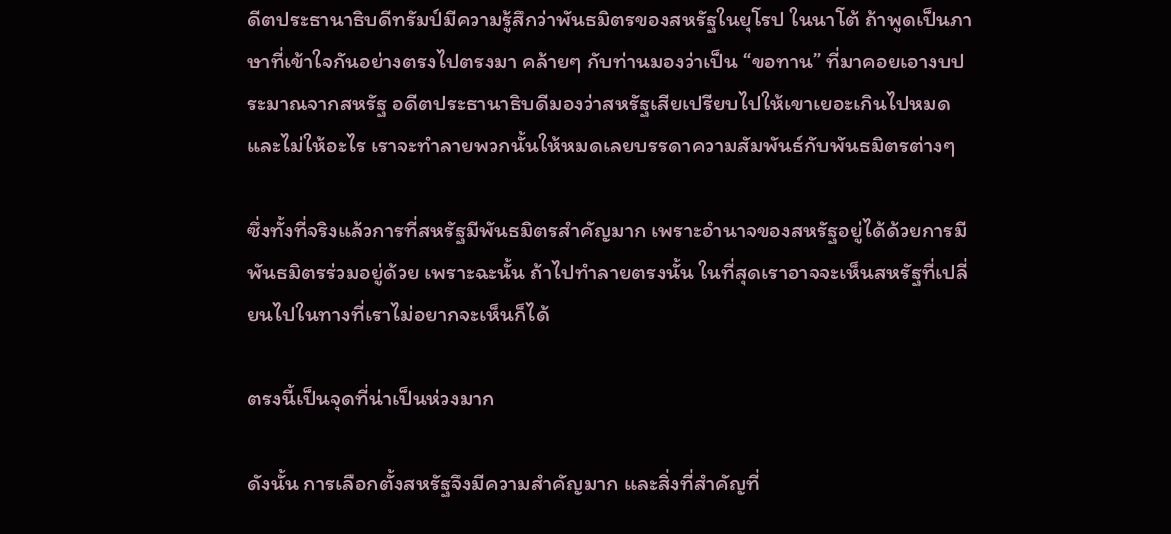ดีตประธานาธิบดีทรัมป์มีความรู้สึกว่าพันธมิตรของสหรัฐในยุโรป ในนาโต้ ถ้าพูดเป็นภาษาที่เข้าใจกันอย่างตรงไปตรงมา คล้ายๆ กับท่านมองว่าเป็น “ขอทาน” ที่มาคอยเอางบประมาณจากสหรัฐ อดีตประธานาธิบดีมองว่าสหรัฐเสียเปรียบไปให้เขาเยอะเกินไปหมด และไม่ให้อะไร เราจะทำลายพวกนั้นให้หมดเลยบรรดาความสัมพันธ์กับพันธมิตรต่างๆ

ซึ่งทั้งที่จริงแล้วการที่สหรัฐมีพันธมิตรสำคัญมาก เพราะอำนาจของสหรัฐอยู่ได้ด้วยการมีพันธมิตรร่วมอยู่ด้วย เพราะฉะนั้น ถ้าไปทำลายตรงนั้น ในที่สุดเราอาจจะเห็นสหรัฐที่เปลี่ยนไปในทางที่เราไม่อยากจะเห็นก็ได้

ตรงนี้เป็นจุดที่น่าเป็นห่วงมาก

ดังนั้น การเลือกตั้งสหรัฐจึงมีความสำคัญมาก และสิ่งที่สำคัญที่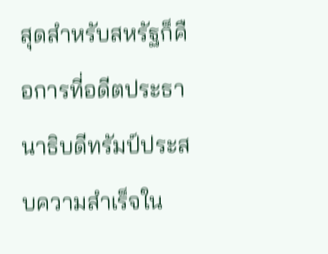สุดสำหรับสหรัฐก็คือการที่อดีตประธานาธิบดีทรัมป์ประสบความสำเร็จใน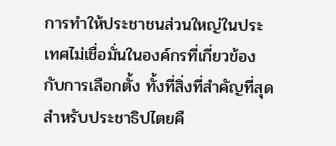การทำให้ประชาชนส่วนใหญ่ในประเทศไม่เชื่อมั่นในองค์กรที่เกี่ยวข้องกับการเลือกตั้ง ทั้งที่สิ่งที่สำคัญที่สุดสำหรับประชาธิปไตยคื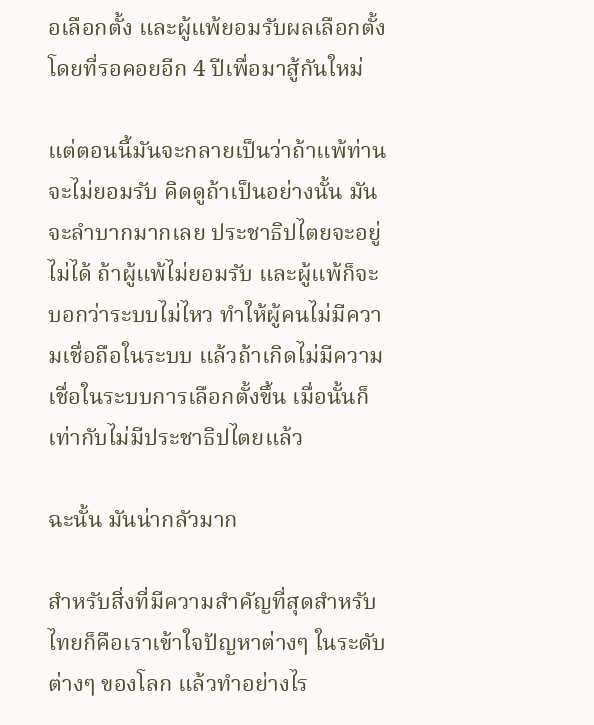อเลือกตั้ง และผู้แพ้ยอมรับผลเลือกตั้ง โดยที่รอคอยอีก 4 ปีเพื่อมาสู้กันใหม่

แต่ตอนนี้มันจะกลายเป็นว่าถ้าแพ้ท่านจะไม่ยอมรับ คิดดูถ้าเป็นอย่างนั้น มันจะลำบากมากเลย ประชาธิปไตยจะอยู่ไม่ได้ ถ้าผู้แพ้ไม่ยอมรับ และผู้แพ้ก็จะบอกว่าระบบไม่ไหว ทำให้ผู้คนไม่มีความเชื่อถือในระบบ แล้วถ้าเกิดไม่มีความเชื่อในระบบการเลือกตั้งขึ้น เมื่อนั้นก็เท่ากับไม่มีประชาธิปไตยแล้ว

ฉะนั้น มันน่ากลัวมาก

สําหรับสิ่งที่มีความสำคัญที่สุดสำหรับไทยก็คือเราเข้าใจปัญหาต่างๆ ในระดับต่างๆ ของโลก แล้วทำอย่างไร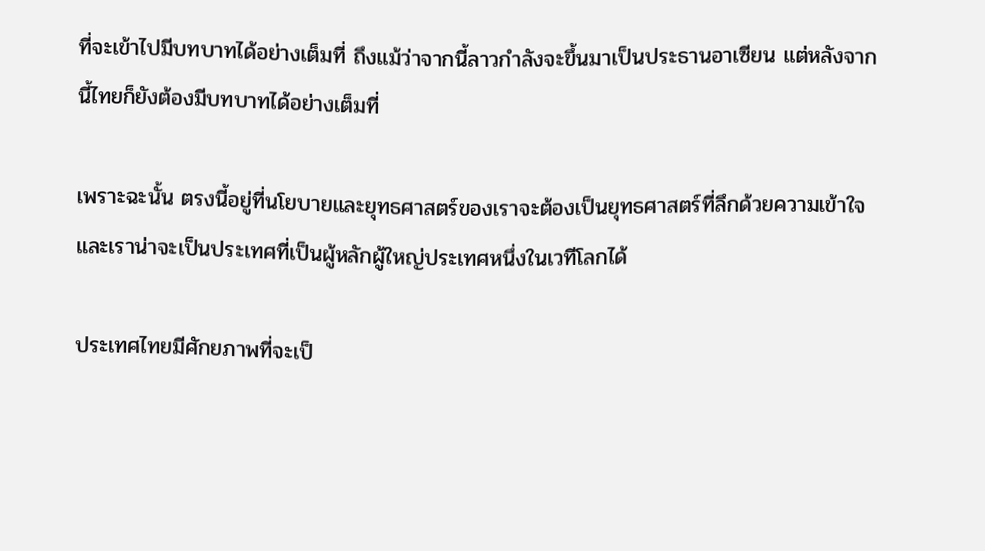ที่จะเข้าไปมีบทบาทได้อย่างเต็มที่ ถึงแม้ว่าจากนี้ลาวกำลังจะขึ้นมาเป็นประธานอาเซียน แต่หลังจากนี้ไทยก็ยังต้องมีบทบาทได้อย่างเต็มที่

เพราะฉะนั้น ตรงนี้อยู่ที่นโยบายและยุทธศาสตร์ของเราจะต้องเป็นยุทธศาสตร์ที่ลึกด้วยความเข้าใจ และเราน่าจะเป็นประเทศที่เป็นผู้หลักผู้ใหญ่ประเทศหนึ่งในเวทีโลกได้

ประเทศไทยมีศักยภาพที่จะเป็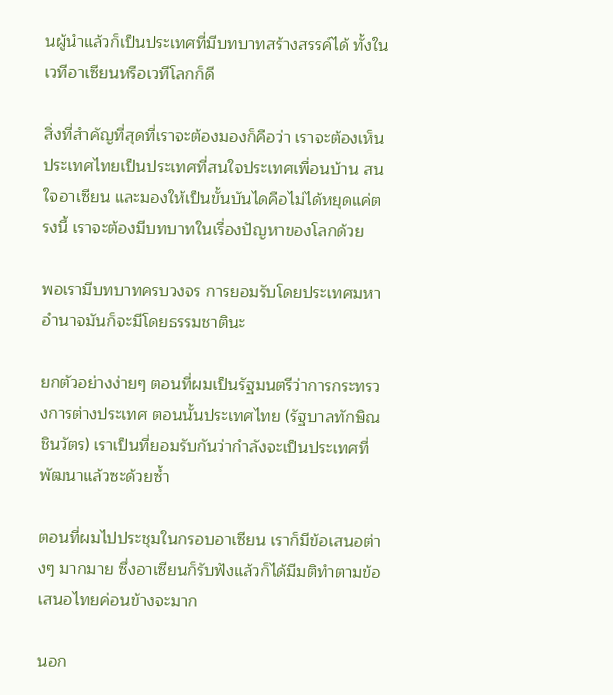นผู้นำแล้วก็เป็นประเทศที่มีบทบาทสร้างสรรค์ได้ ทั้งในเวทีอาเซียนหรือเวทีโลกก็ดี

สิ่งที่สำคัญที่สุดที่เราจะต้องมองก็คือว่า เราจะต้องเห็นประเทศไทยเป็นประเทศที่สนใจประเทศเพื่อนบ้าน สนใจอาเซียน และมองให้เป็นขั้นบันไดคือไม่ได้หยุดแค่ตรงนี้ เราจะต้องมีบทบาทในเรื่องปัญหาของโลกด้วย

พอเรามีบทบาทครบวงจร การยอมรับโดยประเทศมหาอำนาจมันก็จะมีโดยธรรมชาตินะ

ยกตัวอย่างง่ายๆ ตอนที่ผมเป็นรัฐมนตรีว่าการกระทรวงการต่างประเทศ ตอนนั้นประเทศไทย (รัฐบาลทักษิณ ชินวัตร) เราเป็นที่ยอมรับกันว่ากำลังจะเป็นประเทศที่พัฒนาแล้วซะด้วยซ้ำ

ตอนที่ผมไปประชุมในกรอบอาเซียน เราก็มีข้อเสนอต่างๆ มากมาย ซึ่งอาเซียนก็รับฟังแล้วก็ได้มีมติทำตามข้อเสนอไทยค่อนข้างจะมาก

นอก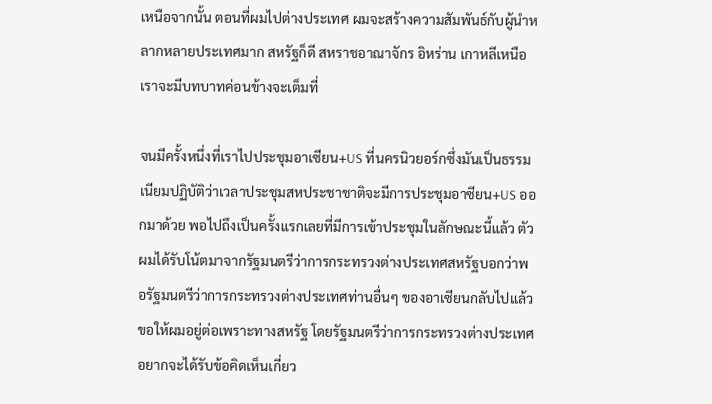เหนือจากนั้น ตอนที่ผมไปต่างประเทศ ผมจะสร้างความสัมพันธ์กับผู้นำหลากหลายประเทศมาก สหรัฐก็ดี สหราชอาณาจักร อิหร่าน เกาหลีเหนือ เราจะมีบทบาทค่อนข้างจะเต็มที่

จนมีครั้งหนึ่งที่เราไปประชุมอาเซียน+US ที่นครนิวยอร์กซึ่งมันเป็นธรรมเนียมปฏิบัติว่าเวลาประชุมสหประชาชาติจะมีการประชุมอาซียน+US ออกมาด้วย พอไปถึงเป็นครั้งแรกเลยที่มีการเข้าประชุมในลักษณะนี้แล้ว ตัวผมได้รับโน้ตมาจากรัฐมนตรีว่าการกระทรวงต่างประเทศสหรัฐบอกว่าพอรัฐมนตรีว่าการกระทรวงต่างประเทศท่านอื่นๆ ของอาเซียนกลับไปแล้วขอให้ผมอยู่ต่อเพราะทางสหรัฐ โดยรัฐมนตรีว่าการกระทรวงต่างประเทศอยากจะได้รับข้อคิดเห็นเกี่ยว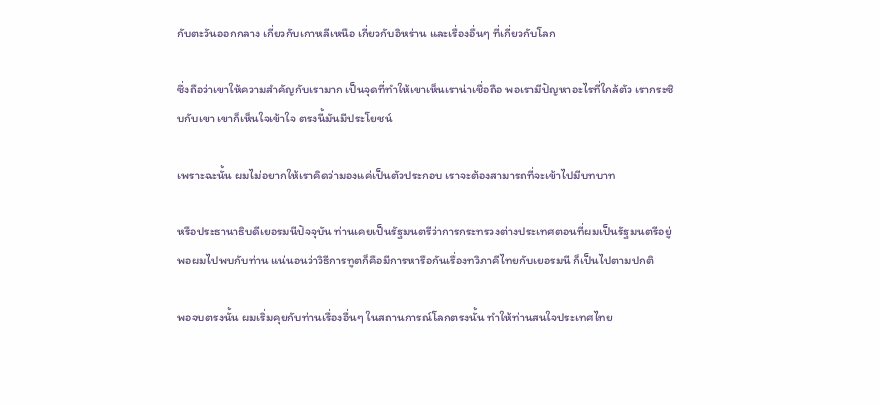กับตะวันออกกลาง เกี่ยวกับเกาหลีเหนือ เกี่ยวกับอิหร่าน และเรื่องอื่นๆ ที่เกี่ยวกับโลก

ซึ่งถือว่าเขาให้ความสำคัญกับเรามาก เป็นจุดที่ทำให้เขาเห็นเราน่าเชื่อถือ พอเรามีปัญหาอะไรที่ใกล้ตัว เรากระซิบกับเขา เขาก็เห็นใจเข้าใจ ตรงนี้มันมีประโยชน์

เพราะฉะนั้น ผมไม่อยากให้เราคิดว่ามองแค่เป็นตัวประกอบ เราจะต้องสามารถที่จะเข้าไปมีบทบาท

หรือประธานาธิบดีเยอรมนีปัจจุบัน ท่านเคยเป็นรัฐมนตรีว่าการกระทรวงต่างประเทศตอนที่ผมเป็นรัฐมนตรีอยู่ พอผมไปพบกับท่าน แน่นอนว่าวิธีการทูตก็คือมีการหารือกันเรื่องทวิภาคีไทยกับเยอรมนี ก็เป็นไปตามปกติ

พอจบตรงนั้น ผมเริ่มคุยกับท่านเรื่องอื่นๆ ในสถานการณ์โลกตรงนั้น ทำให้ท่านสนใจประเทศไทย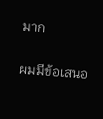มาก

ผมมีข้อเสนอ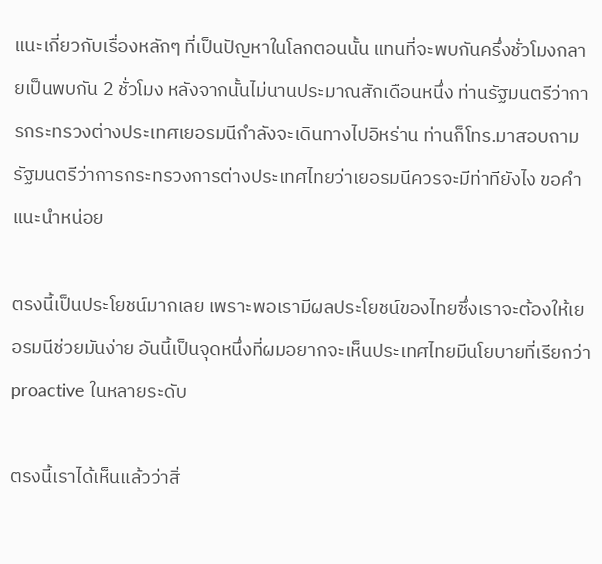แนะเกี่ยวกับเรื่องหลักๆ ที่เป็นปัญหาในโลกตอนนั้น แทนที่จะพบกันครึ่งชั่วโมงกลายเป็นพบกัน 2 ชั่วโมง หลังจากนั้นไม่นานประมาณสักเดือนหนึ่ง ท่านรัฐมนตรีว่าการกระทรวงต่างประเทศเยอรมนีกำลังจะเดินทางไปอิหร่าน ท่านก็โทร.มาสอบถามรัฐมนตรีว่าการกระทรวงการต่างประเทศไทยว่าเยอรมนีควรจะมีท่าทียังไง ขอคำแนะนำหน่อย

ตรงนี้เป็นประโยชน์มากเลย เพราะพอเรามีผลประโยชน์ของไทยซึ่งเราจะต้องให้เยอรมนีช่วยมันง่าย อันนี้เป็นจุดหนึ่งที่ผมอยากจะเห็นประเทศไทยมีนโยบายที่เรียกว่า proactive ในหลายระดับ

ตรงนี้เราได้เห็นแล้วว่าสิ่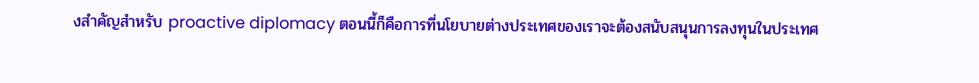งสำคัญสำหรับ proactive diplomacy ตอนนี้ก็คือการที่นโยบายต่างประเทศของเราจะต้องสนับสนุนการลงทุนในประเทศ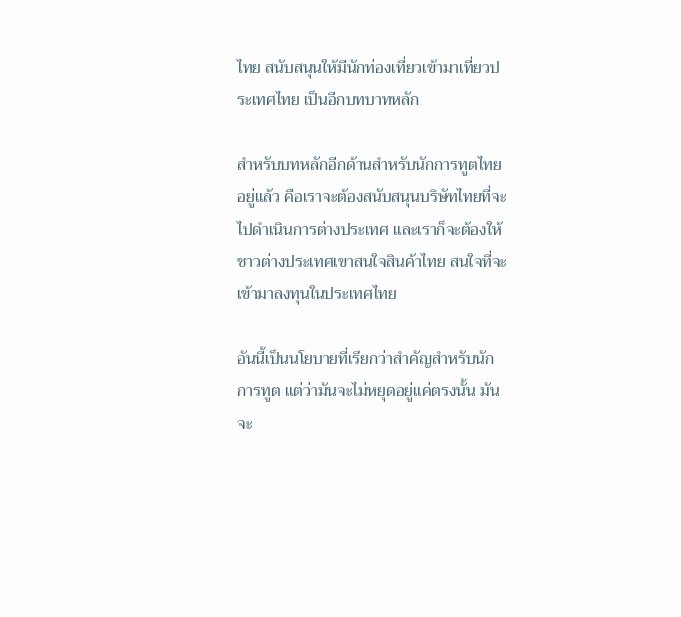ไทย สนับสนุนให้มีนักท่องเที่ยวเข้ามาเที่ยวประเทศไทย เป็นอีกบทบาทหลัก

สําหรับบทหลักอีกด้านสำหรับนักการทูตไทยอยู่แล้ว คือเราจะต้องสนับสนุนบริษัทไทยที่จะไปดำเนินการต่างประเทศ และเราก็จะต้องให้ชาวต่างประเทศเขาสนใจสินค้าไทย สนใจที่จะเข้ามาลงทุนในประเทศไทย

อันนี้เป็นนโยบายที่เรียกว่าสำคัญสำหรับนักการทูต แต่ว่ามันจะไม่หยุดอยู่แค่ตรงนั้น มันจะ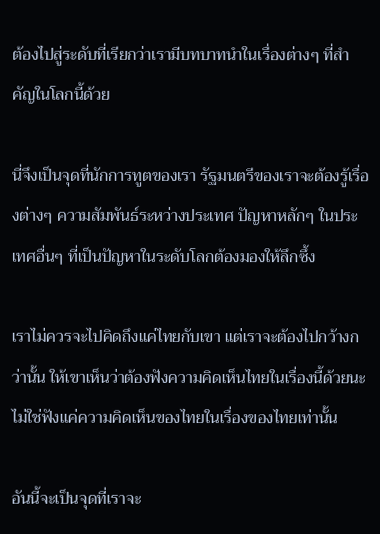ต้องไปสู่ระดับที่เรียกว่าเรามีบทบาทนำในเรื่องต่างๆ ที่สำคัญในโลกนี้ด้วย

นี่จึงเป็นจุดที่นักการทูตของเรา รัฐมนตรีของเราจะต้องรู้เรื่องต่างๆ ความสัมพันธ์ระหว่างประเทศ ปัญหาหลักๆ ในประเทศอื่นๆ ที่เป็นปัญหาในระดับโลกต้องมองให้ลึกซึ้ง

เราไม่ควรจะไปคิดถึงแค่ไทยกับเขา แต่เราจะต้องไปกว้างกว่านั้น ให้เขาเห็นว่าต้องฟังความคิดเห็นไทยในเรื่องนี้ด้วยนะ ไม่ใช่ฟังแค่ความคิดเห็นของไทยในเรื่องของไทยเท่านั้น

อันนี้จะเป็นจุดที่เราจะ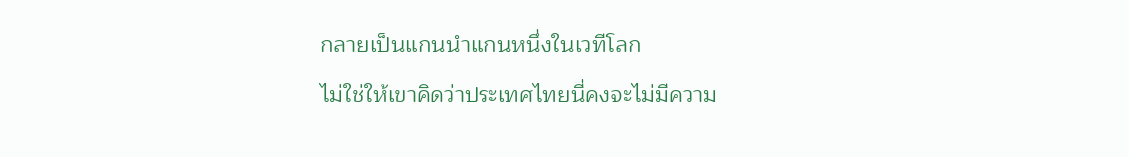กลายเป็นแกนนำแกนหนึ่งในเวทีโลก

ไม่ใช่ให้เขาคิดว่าประเทศไทยนี่คงจะไม่มีความ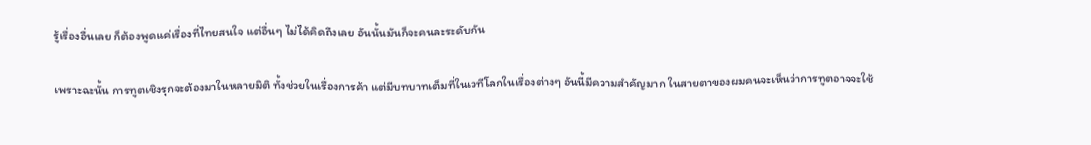รู้เรื่องอื่นเลย ก็ต้องพูดแค่เรื่องที่ไทยสนใจ แต่อื่นๆ ไม่ได้คิดถึงเลย อันนั้นมันก็จะคนละระดับกัน

เพราะฉะนั้น การทูตเชิงรุกจะต้องมาในหลายมิติ ทั้งช่วยในเรื่องการค้า แต่มีบทบาทเต็มที่ในเวทีโลกในเรื่องต่างๆ อันนี้มีความสำคัญมาก ในสายตาของผมคนจะเห็นว่าการทูตอาจจะใช้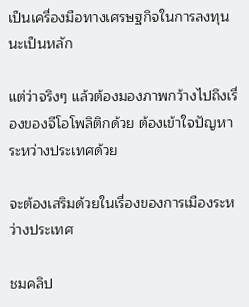เป็นเครื่องมือทางเศรษฐกิจในการลงทุนนะเป็นหลัก

แต่ว่าจริงๆ แล้วต้องมองภาพกว้างไปถึงเรื่องของจีโอโพลิติกด้วย ต้องเข้าใจปัญหาระหว่างประเทศด้วย

จะต้องเสริมด้วยในเรื่องของการเมืองระหว่างประเทศ

ชมคลิป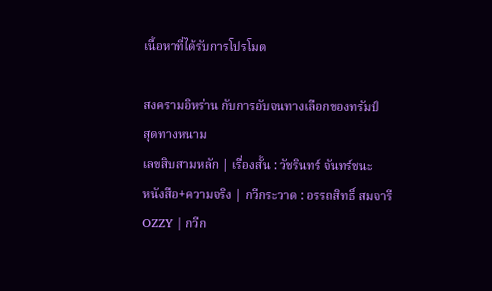เนื้อหาที่ได้รับการโปรโมต

สงครามอิหร่าน กับการอับจนทางเลือกของทรัมป์
สุดทางหนาม
เลขสิบสามหลัก | เรื่องสั้น : วัชรินทร์ จันทร์ชนะ
หนังสือ+ความจริง | กวีกระวาด : อรรถสิทธิ์ สมจารี
OZZY | กวีก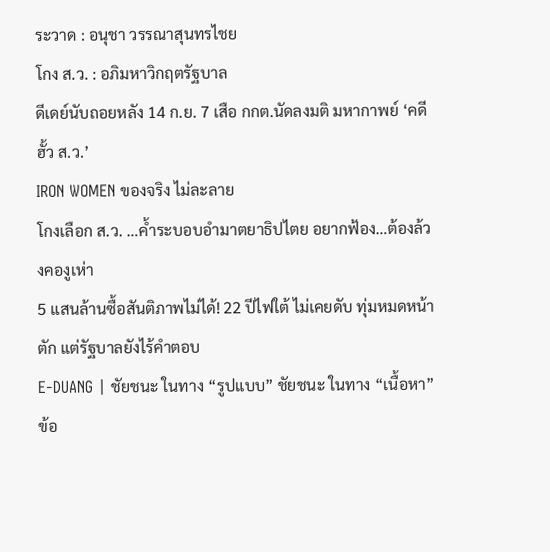ระวาด : อนุชา วรรณาสุนทรไชย
โกง ส.ว. : อภิมหาวิกฤตรัฐบาล
ดีเดย์นับถอยหลัง 14 ก.ย. 7 เสือ กกต.นัดลงมติ มหากาพย์ ‘คดีฮั้ว ส.ว.’
IRON WOMEN ของจริง ไม่ละลาย
โกงเลือก ส.ว. …ค้ำระบอบอำมาตยาธิปไตย อยากฟ้อง…ต้องล้วงคองูเห่า
5 แสนล้านซื้อสันติภาพไม่ได้! 22 ปีไฟใต้ ไม่เคยดับ ทุ่มหมดหน้าตัก แต่รัฐบาลยังไร้คำตอบ
E-DUANG | ชัยชนะ ในทาง “รูปแบบ” ชัยชนะ ในทาง “เนื้อหา”
ข้อ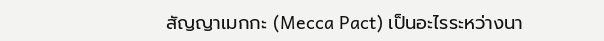สัญญาเมกกะ (Mecca Pact) เป็นอะไรระหว่างนา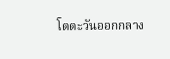โตตะวันออกกลาง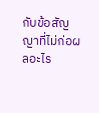กับข้อสัญญาที่ไม่ก่อผลอะไร